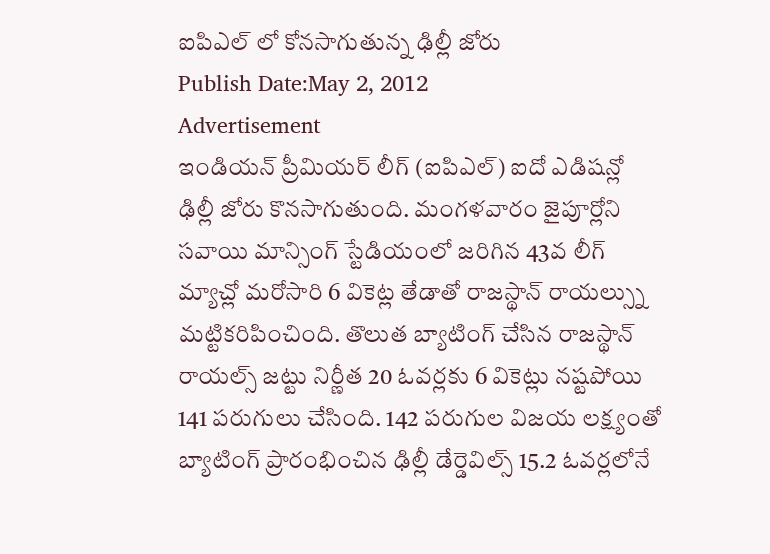ఐపిఎల్ లో కోనసాగుతున్న ఢిల్లీ జోరు
Publish Date:May 2, 2012
Advertisement
ఇండియన్ ప్రీమియర్ లీగ్ (ఐపిఎల్) ఐదో ఎడిషన్లో ఢిల్లీ జోరు కొనసాగుతుంది. మంగళవారం జైపూర్లోని సవాయి మాన్సింగ్ స్టేడియంలో జరిగిన 43వ లీగ్ మ్యాచ్లో మరోసారి 6 వికెట్ల తేడాతో రాజస్థాన్ రాయల్స్ను మట్టికరిపించింది. తొలుత బ్యాటింగ్ చేసిన రాజస్థాన్ రాయల్స్ జట్టు నిర్ణీత 20 ఓవర్లకు 6 వికెట్లు నష్టపోయి 141 పరుగులు చేసింది. 142 పరుగుల విజయ లక్ష్యంతో బ్యాటింగ్ ప్రారంభించిన ఢిల్లీ డేర్డెవిల్స్ 15.2 ఓవర్లలోనే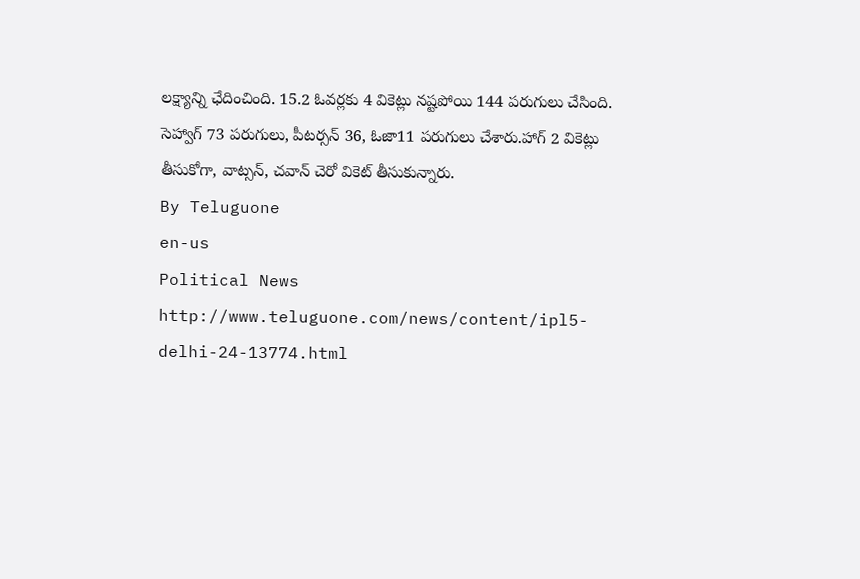లక్ష్యాన్ని ఛేదించింది. 15.2 ఓవర్లకు 4 వికెట్లు నష్టపోయి 144 పరుగులు చేసింది. సెహ్వాగ్ 73 పరుగులు, పీటర్సన్ 36, ఓజా11 పరుగులు చేశారు.హాగ్ 2 వికెట్లు తీసుకోగా, వాట్సన్, చవాన్ చెరో వికెట్ తీసుకున్నారు.
By Teluguone
en-us
Political News
http://www.teluguone.com/news/content/ipl5-delhi-24-13774.html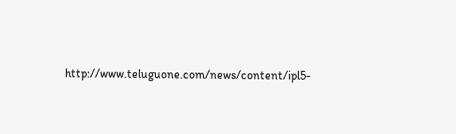http://www.teluguone.com/news/content/ipl5-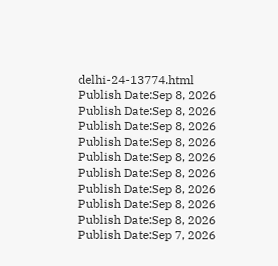delhi-24-13774.html
Publish Date:Sep 8, 2026
Publish Date:Sep 8, 2026
Publish Date:Sep 8, 2026
Publish Date:Sep 8, 2026
Publish Date:Sep 8, 2026
Publish Date:Sep 8, 2026
Publish Date:Sep 8, 2026
Publish Date:Sep 8, 2026
Publish Date:Sep 8, 2026
Publish Date:Sep 7, 2026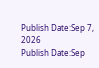Publish Date:Sep 7, 2026
Publish Date:Sep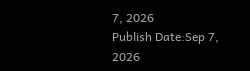7, 2026
Publish Date:Sep 7, 2026